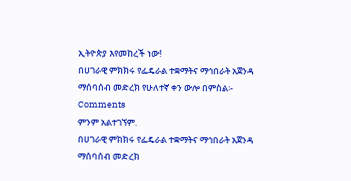ኢትዮጵያ እየመከረች ነው!
በሀገራዊ ምክክሩ የፌዴራል ተቋማትና ማኅበራት አጀንዳ ማሰባሰብ መድረክ የሁለተኛ ቀን ውሎ በምስል፡-
Comments
ምንም አልተገኘም.
በሀገራዊ ምክክሩ የፌዴራል ተቋማትና ማኅበራት አጀንዳ ማሰባሰብ መድረክ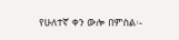የሁለተኛ ቀን ውሎ በምስል፡-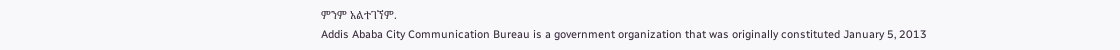ምንም አልተገኘም.
Addis Ababa City Communication Bureau is a government organization that was originally constituted January 5, 2013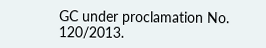GC under proclamation No. 120/2013.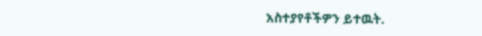አስተያየቶችዎን ይተዉት.